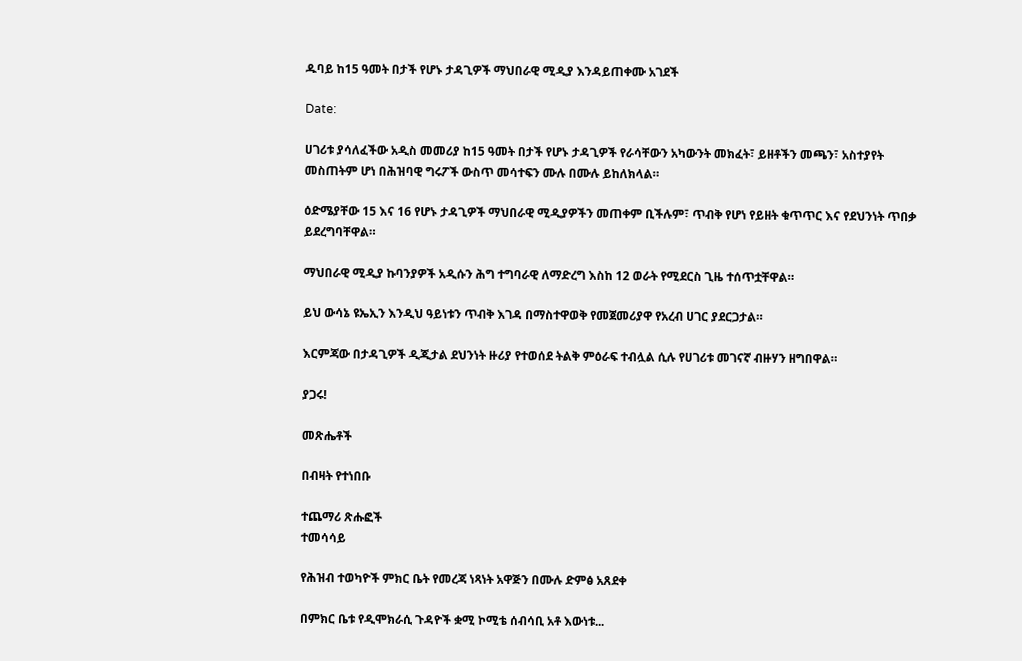ዱባይ ከ15 ዓመት በታች የሆኑ ታዳጊዎች ማህበራዊ ሚዲያ እንዳይጠቀሙ አገደች

Date:

ሀገሪቱ ያሳለፈችው አዲስ መመሪያ ከ15 ዓመት በታች የሆኑ ታዳጊዎች የራሳቸውን አካውንት መክፈት፣ ይዘቶችን መጫን፣ አስተያየት መስጠትም ሆነ በሕዝባዊ ግሩፖች ውስጥ መሳተፍን ሙሉ በሙሉ ይከለክላል።

ዕድሜያቸው 15 እና 16 የሆኑ ታዳጊዎች ማህበራዊ ሚዲያዎችን መጠቀም ቢችሉም፣ ጥብቅ የሆነ የይዘት ቁጥጥር እና የደህንነት ጥበቃ ይደረግባቸዋል።

ማህበራዊ ሚዲያ ኩባንያዎች አዲሱን ሕግ ተግባራዊ ለማድረግ እስከ 12 ወራት የሚደርስ ጊዜ ተሰጥቷቸዋል።

ይህ ውሳኔ ዩኤኢን እንዲህ ዓይነቱን ጥብቅ እገዳ በማስተዋወቅ የመጀመሪያዋ የአረብ ሀገር ያደርጋታል።

እርምጃው በታዳጊዎች ዲጂታል ደህንነት ዙሪያ የተወሰደ ትልቅ ምዕራፍ ተብሏል ሲሉ የሀገሪቱ መገናኛ ብዙሃን ዘግበዋል።

ያጋሩ!

መጽሔቶች

በብዛት የተነበቡ

ተጨማሪ ጽሑፎች
ተመሳሳይ

የሕዝብ ተወካዮች ምክር ቤት የመረጃ ነጻነት አዋጅን በሙሉ ድምፅ አጸደቀ

በምክር ቤቱ የዲሞክራሲ ጉዳዮች ቋሚ ኮሚቴ ሰብሳቢ አቶ እውነቱ...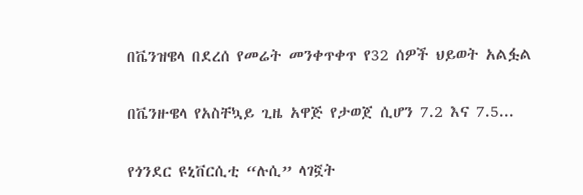በቬንዝዌላ በደረሰ የመሬት መንቀጥቀጥ የ32 ሰዎች ህይወት አልፏል

በቬንዙዌላ የአስቸኳይ ጊዜ አዋጅ የታወጀ ሲሆን 7.2 እና 7.5...

የጎንደር ዩኒቨርሲቲ “ሉሲ” ላገኟት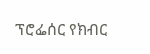ፕሮፌሰር የክብር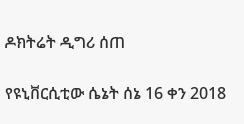ዶክትሬት ዲግሪ ሰጠ

የዩኒቨርሲቲው ሴኔት ሰኔ 16 ቀን 2018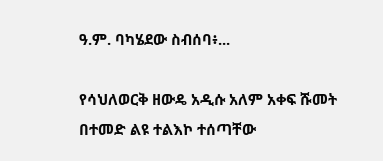ዓ.ም. ባካሄደው ስብሰባ፥...

የሳህለወርቅ ዘውዴ አዲሱ አለም አቀፍ ሹመት በተመድ ልዩ ተልእኮ ተሰጣቸው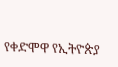የቀድሞዋ የኢትዮጵያ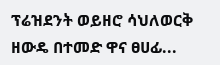ፕሬዝደንት ወይዘሮ ሳህለወርቅ ዘውዴ በተመድ ዋና ፀሀፊ...